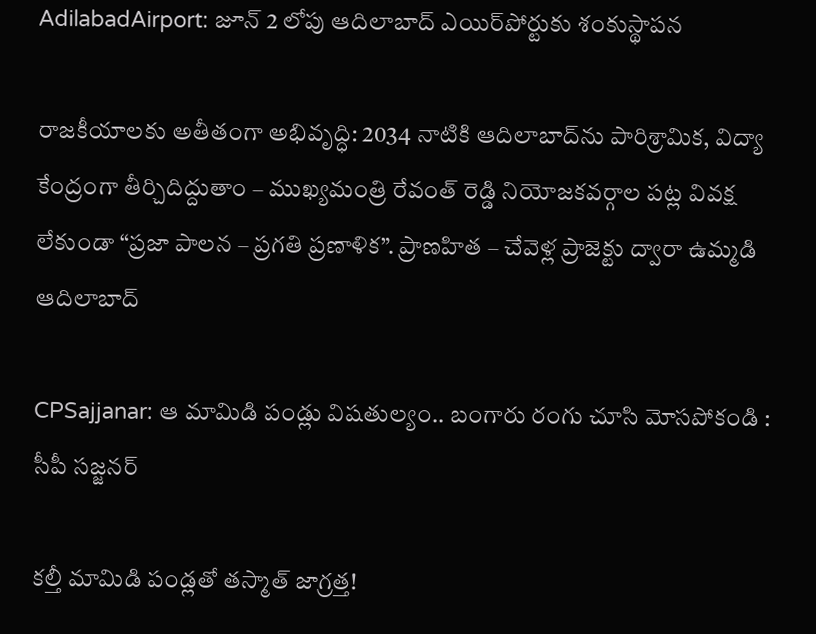AdilabadAirport: జూన్ 2 లోపు ఆదిలాబాద్ ఎయిర్‌పోర్టుకు శంకుస్థాపన

రాజకీయాలకు అతీతంగా అభివృద్ధి: 2034 నాటికి ఆదిలాబాద్‌ను పారిశ్రామిక, విద్యా కేంద్రంగా తీర్చిదిద్దుతాం – ముఖ్యమంత్రి రేవంత్ రెడ్డి నియోజకవర్గాల పట్ల వివక్ష లేకుండా “ప్రజా పాలన – ప్రగతి ప్రణాళిక”. ప్రాణహిత – చేవెళ్ల ప్రాజెక్టు ద్వారా ఉమ్మడి ఆదిలాబాద్

CPSajjanar: ఆ మామిడి పండ్లు విషతుల్యం.. బంగారు రంగు చూసి మోసపోకండి : సీపీ సజ్జనర్

కల్తీ మామిడి పండ్లతో తస్మాత్ జాగ్రత్త!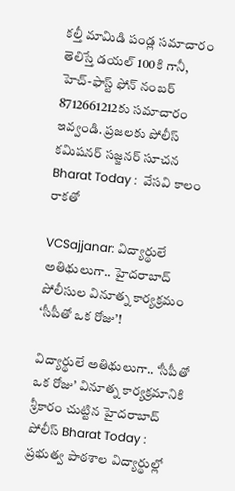కల్తీ మామిడి పండ్ల సమాచారం తెలిస్తే డయల్ 100కి గానీ, హెచ్-ఫాస్ట్ ఫోన్ నంబ‌ర్ 8712661212కు స‌మాచారం ఇవ్వండి. ప్రజలకు పోలీస్ కమిషనర్ సజ్జనర్ సూచన Bharat Today :  వేసవి కాలం రాకతో

VCSajjanar: విద్యార్థులే అతిథులుగా.. హైదరాబాద్ పోలీసుల వినూత్న కార్యక్రమం ‘సీపీతో ఒక రోజు’!

విద్యార్థులే అతిథులుగా.. ‘సీపీతో ఒక రోజు’ వినూత్న కార్యక్రమానికి శ్రీకారం చుట్టిన హైదరాబాద్ పోలీస్ Bharat Today : ప్రభుత్వ పాఠశాల విద్యార్థుల్లో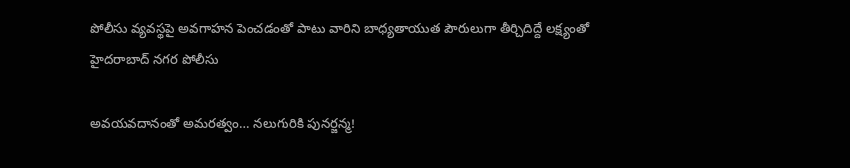పోలీసు వ్యవస్థపై అవగాహన పెంచడంతో పాటు వారిని బాధ్యతాయుత పౌరులుగా తీర్చిదిద్దే లక్ష్యంతో హైదరాబాద్ నగర పోలీసు

అవయవదానంతో అమరత్వం… నలుగురికి పునర్జన్మ!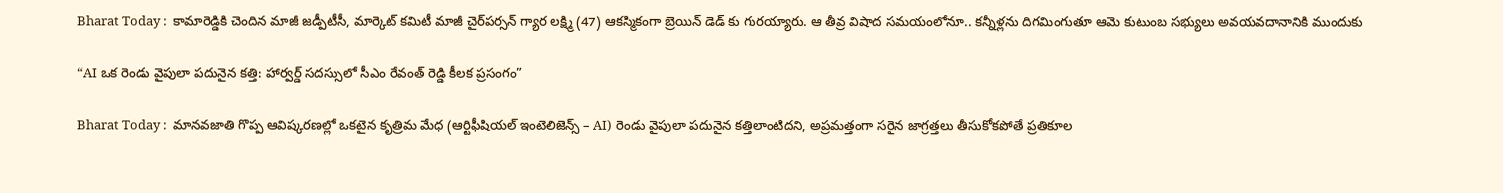Bharat Today :  కామారెడ్డికి చెందిన మాజీ జడ్పీటీసీ, మార్కెట్ కమిటీ మాజీ చైర్‌పర్సన్ గ్యార లక్ష్మి (47) ఆకస్మికంగా బ్రెయిన్ డెడ్ కు గురయ్యారు. ఆ తీవ్ర విషాద సమయంలోనూ.. కన్నీళ్లను దిగమింగుతూ ఆమె కుటుంబ సభ్యులు అవయవదానానికి ముందుకు

“AI ఒక రెండు వైపులా పదునైన కత్తి: హార్వర్డ్ సదస్సులో సీఎం రేవంత్ రెడ్డి కీలక ప్రసంగం”

Bharat Today :  మానవజాతి గొప్ప ఆవిష్కరణల్లో ఒకటైన కృత్రిమ మేధ (ఆర్టిఫీషియల్ ఇంటెలిజెన్స్ – AI) రెండు వైపులా పదునైన కత్తిలాంటిదని, అప్రమత్తంగా సరైన జాగ్రత్తలు తీసుకోకపోతే ప్రతికూల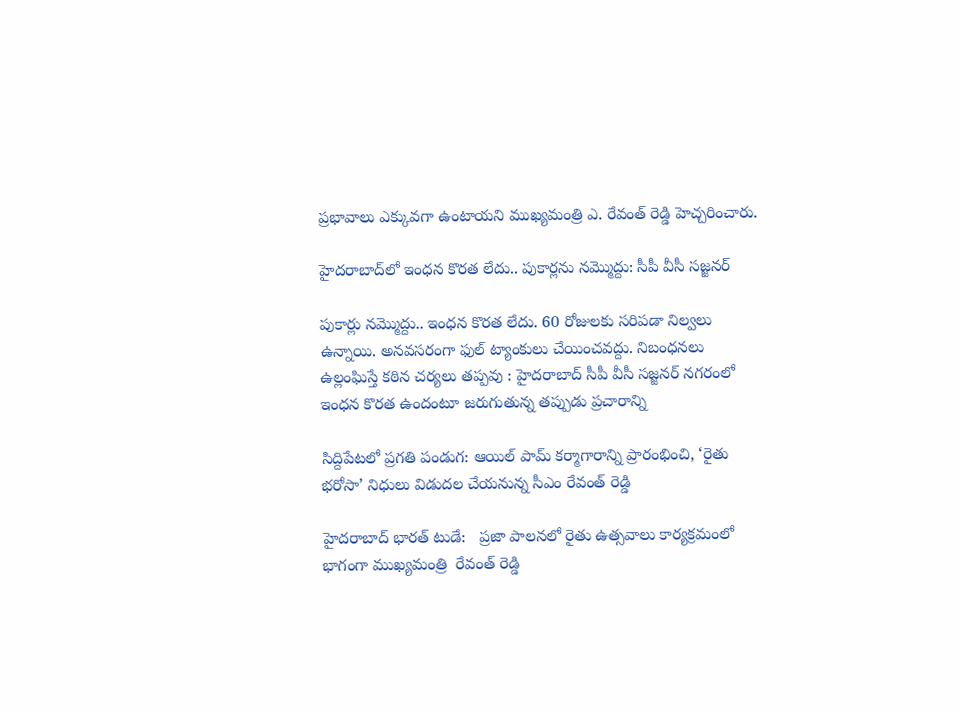ప్రభావాలు ఎక్కువగా ఉంటాయని ముఖ్యమంత్రి ఎ. రేవంత్ రెడ్డి హెచ్చరించారు.

హైదరాబాద్‌లో ఇంధన కొరత లేదు.. పుకార్లను నమ్మొద్దు: సీపీ వీసీ సజ్జనర్

పుకార్లు నమ్మొద్దు.. ఇంధన కొరత లేదు. 60 రోజులకు సరిపడా నిల్వలు ఉన్నాయి. అనవసరంగా ఫుల్ ట్యాంకులు చేయించవద్దు. నిబంధనలు ఉల్లంఘిస్తే కఠిన చర్యలు తప్పవు : హైదరాబాద్ సీపీ వీసీ సజ్జనర్ నగరంలో ఇంధన కొరత ఉందంటూ జరుగుతున్న తప్పుడు ప్రచారాన్ని

సిద్దిపేటలో ప్రగతి పండుగ: ఆయిల్ పామ్ కర్మాగారాన్ని ప్రారంభించి, ‘రైతు భరోసా’ నిధులు విడుదల చేయనున్న సీఎం రేవంత్ రెడ్డి

హైదరాబాద్ భారత్ టుడే:   ప్రజా పాలనలో రైతు ఉత్సవాలు కార్యక్రమంలో భాగంగా ముఖ్యమంత్రి  రేవంత్ రెడ్డి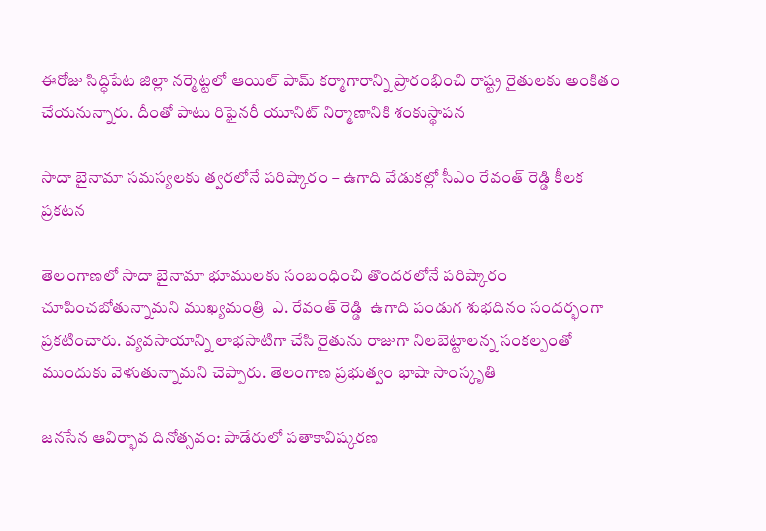ఈరోజు సిద్ధిపేట జిల్లా నర్మెట్టలో ఆయిల్ పామ్ కర్మాగారాన్ని ప్రారంభించి రాష్ట్ర రైతులకు అంకితం చేయనున్నారు. దీంతో పాటు రిఫైనరీ యూనిట్ నిర్మాణానికి శంకుస్థాపన

సాదా బైనామా సమస్యలకు త్వరలోనే పరిష్కారం – ఉగాది వేడుకల్లో సీఎం రేవంత్ రెడ్డి కీలక ప్రకటన

తెలంగాణలో సాదా బైనామా భూములకు సంబంధించి తొందరలోనే పరిష్కారం చూపించబోతున్నామని ముఖ్యమంత్రి  ఎ. రేవంత్ రెడ్డి  ఉగాది పండుగ శుభదినం సందర్భంగా ప్రకటించారు. వ్యవసాయాన్ని లాభసాటిగా చేసి రైతును రాజుగా నిలబెట్టాలన్న సంకల్పంతో ముందుకు వెళుతున్నామని చెప్పారు. తెలంగాణ ప్రభుత్వం భాషా సాంస్కృతి

జనసేన ఆవిర్భావ దినోత్సవం: పాడేరులో పతాకావిష్కరణ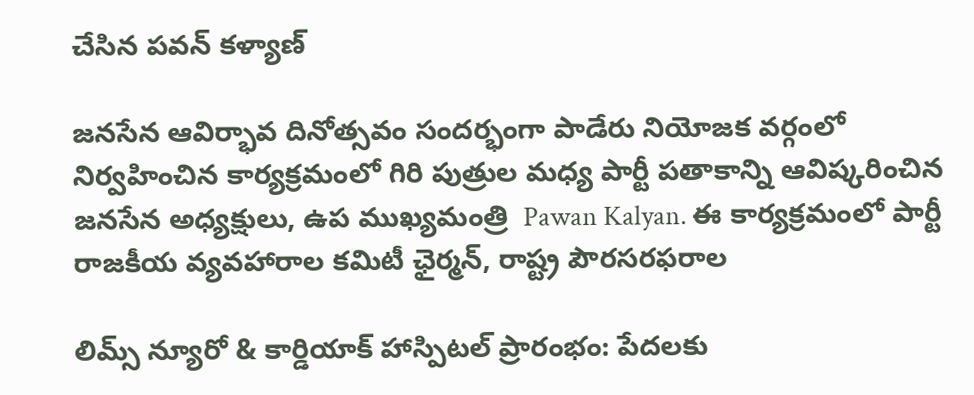చేసిన పవన్ కళ్యాణ్

జనసేన ఆవిర్భావ దినోత్సవం సందర్భంగా పాడేరు నియోజక వర్గంలో నిర్వహించిన కార్యక్రమంలో గిరి పుత్రుల మధ్య పార్టీ పతాకాన్ని ఆవిష్కరించిన జనసేన అధ్యక్షులు, ఉప ముఖ్యమంత్రి  Pawan Kalyan. ఈ కార్యక్రమంలో పార్టీ రాజకీయ వ్యవహారాల కమిటీ ఛైర్మన్, రాష్ట్ర పౌరసరఫరాల

లిమ్స్ న్యూరో & కార్డియాక్ హాస్పిటల్ ప్రారంభం: పేదలకు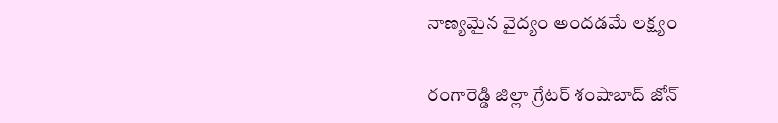నాణ్యమైన వైద్యం అందడమే లక్ష్యం

రంగారెడ్డి జిల్లా గ్రేటర్ శంషాబాద్ జోన్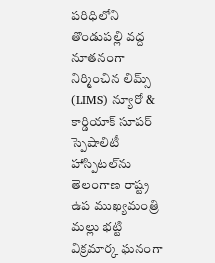పరిధిలోని తొండుపల్లి వద్ద నూతనంగా నిర్మించిన లిమ్స్ (LIMS) న్యూరో & కార్డియాక్ సూపర్ స్పెషాలిటీ హాస్పిటల్‌ను తెలంగాణ రాష్ట్ర ఉప ముఖ్యమంత్రి మల్లు భట్టి విక్రమార్క ఘనంగా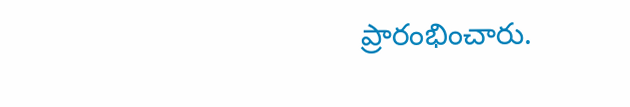ప్రారంభించారు.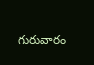గురువారం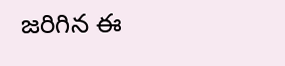జరిగిన ఈ